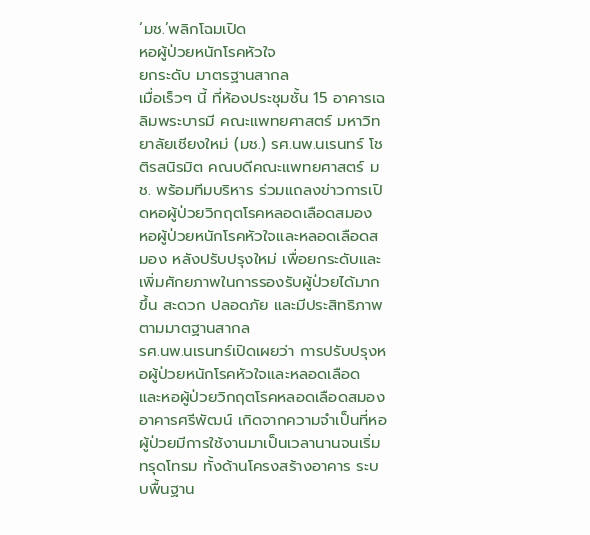‘มช.’พลิกโฉมเปิด
หอผู้ป่วยหนักโรคหัวใจ
ยกระดับ มาตรฐานสากล
เมื่อเร็วๆ นี้ ที่ห้องประชุมชั้น 15 อาคารเฉลิมพระบารมี คณะแพทยศาสตร์ มหาวิทยาลัยเชียงใหม่ (มช.) รศ.นพ.นเรนทร์ โชติรสนิรมิต คณบดีคณะแพทยศาสตร์ มช. พร้อมทีมบริหาร ร่วมแถลงข่าวการเปิดหอผู้ป่วยวิกฤตโรคหลอดเลือดสมอง หอผู้ป่วยหนักโรคหัวใจและหลอดเลือดสมอง หลังปรับปรุงใหม่ เพื่อยกระดับและเพิ่มศักยภาพในการรองรับผู้ป่วยได้มากขึ้น สะดวก ปลอดภัย และมีประสิทธิภาพตามมาตฐานสากล
รศ.นพ.นเรนทร์เปิดเผยว่า การปรับปรุงหอผู้ป่วยหนักโรคหัวใจและหลอดเลือด และหอผู้ป่วยวิกฤตโรคหลอดเลือดสมอง อาคารศรีพัฒน์ เกิดจากความจำเป็นที่หอผู้ป่วยมีการใช้งานมาเป็นเวลานานจนเริ่มทรุดโทรม ทั้งด้านโครงสร้างอาคาร ระบบพื้นฐาน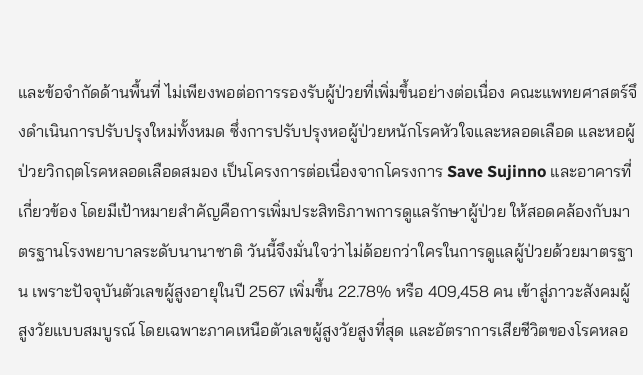และข้อจำกัดด้านพื้นที่ ไม่เพียงพอต่อการรองรับผู้ป่วยที่เพิ่มขึ้นอย่างต่อเนื่อง คณะแพทยศาสตร์จึงดำเนินการปรับปรุงใหม่ทั้งหมด ซึ่งการปรับปรุงหอผู้ป่วยหนักโรคหัวใจและหลอดเลือด และหอผู้ป่วยวิกฤตโรคหลอดเลือดสมอง เป็นโครงการต่อเนื่องจากโครงการ Save Sujinno และอาคารที่เกี่ยวข้อง โดยมีเป้าหมายสำคัญคือการเพิ่มประสิทธิภาพการดูแลรักษาผู้ป่วย ให้สอดคล้องกับมาตรฐานโรงพยาบาลระดับนานาชาติ วันนี้จึงมั่นใจว่าไม่ด้อยกว่าใครในการดูแลผู้ป่วยด้วยมาตรฐาน เพราะปัจจุบันตัวเลขผู้สูงอายุในปี 2567 เพิ่มขึ้น 22.78% หรือ 409,458 คน เข้าสู่ภาวะสังคมผู้สูงวัยแบบสมบูรณ์ โดยเฉพาะภาคเหนือตัวเลขผู้สูงวัยสูงที่สุด และอัตราการเสียชีวิตของโรคหลอ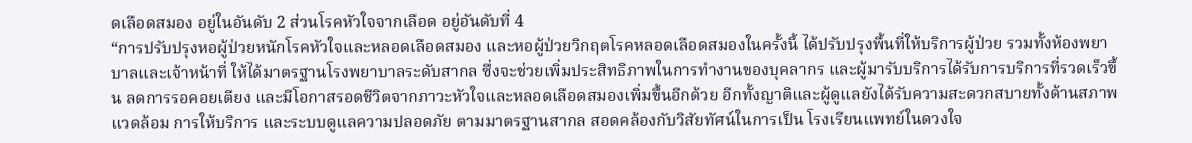ดเลือดสมอง อยู่ในอันดับ 2 ส่วนโรคหัวใจจากเลือด อยู่อันดับที่ 4
“การปรับปรุงหอผู้ป่วยหนักโรคหัวใจและหลอดเลือดสมอง และหอผู้ป่วยวิกฤตโรคหลอดเลือดสมองในครั้งนี้ ได้ปรับปรุงพื้นที่ให้บริการผู้ป่วย รวมทั้งห้องพยาบาลและเจ้าหน้าที่ ให้ได้มาตรฐานโรงพยาบาลระดับสากล ซึ่งจะช่วยเพิ่มประสิทธิภาพในการทำงานของบุคลากร และผู้มารับบริการได้รับการบริการที่รวดเร็วขึ้น ลดการรอคอยเตียง และมีโอกาสรอดชีวิตจากภาวะหัวใจและหลอดเลือดสมองเพิ่มขึ้นอีกด้วย อีกทั้งญาติและผู้ดูแลยังได้รับความสะดวกสบายทั้งด้านสภาพแวดล้อม การให้บริการ และระบบดูแลความปลอดภัย ตามมาตรฐานสากล สอดคล้องกับวิสัยทัศน์ในการเป็น โรงเรียนแพทย์ในดวงใจ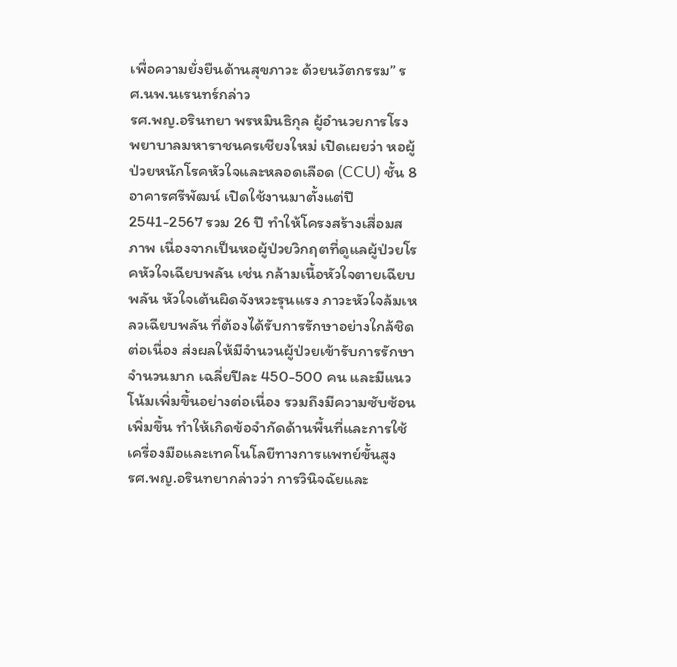เพื่อความยั่งยืนด้านสุขภาวะ ด้วยนวัตกรรม” รศ.นพ.นเรนทร์กล่าว
รศ.พญ.อรินทยา พรหมินธิกุล ผู้อำนวยการโรงพยาบาลมหาราชนครเชียงใหม่ เปิดเผยว่า หอผู้ป่วยหนักโรคหัวใจและหลอดเลือด (CCU) ชั้น 8 อาคารศรีพัฒน์ เปิดใช้งานมาตั้งแต่ปี 2541-2567 รวม 26 ปี ทำให้โครงสร้างเสื่อมสภาพ เนื่องจากเป็นหอผู้ป่วยวิกฤตที่ดูแลผู้ป่วยโรคหัวใจเฉียบพลัน เช่น กล้ามเนื้อหัวใจตายเฉียบพลัน หัวใจเต้นผิดจังหวะรุนแรง ภาวะหัวใจล้มเหลวเฉียบพลัน ที่ต้องได้รับการรักษาอย่างใกล้ชิดต่อเนื่อง ส่งผลให้มีจำนวนผู้ป่วยเข้ารับการรักษาจำนวนมาก เฉลี่ยปีละ 450-500 คน และมีแนวโน้มเพิ่มขึ้นอย่างต่อเนื่อง รวมถึงมีความซับซ้อนเพิ่มขึ้น ทำให้เกิดข้อจำกัดด้านพื้นที่และการใช้เครื่องมือและเทคโนโลยีทางการแพทย์ขั้นสูง
รศ.พญ.อรินทยากล่าวว่า การวินิจฉัยและ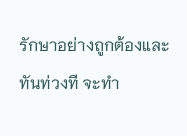รักษาอย่างถูกต้องและทันท่วงที จะทำ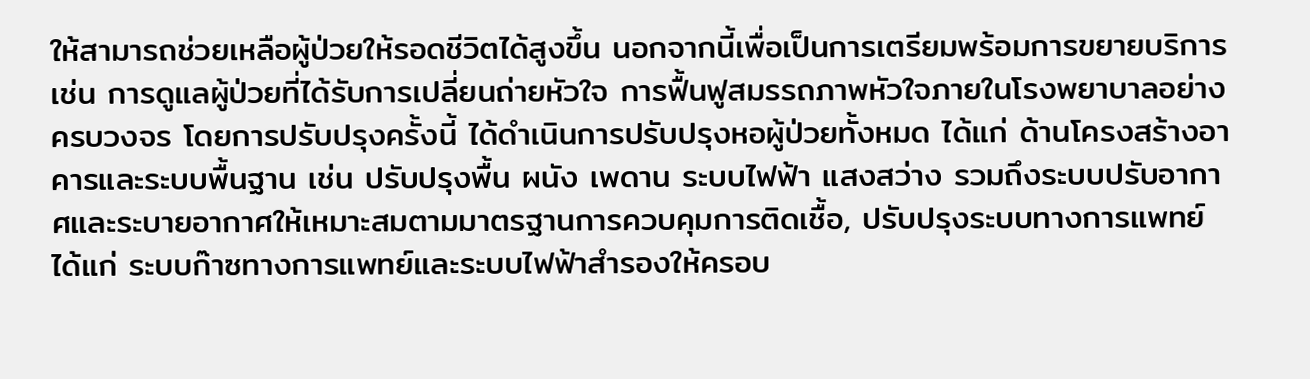ให้สามารถช่วยเหลือผู้ป่วยให้รอดชีวิตได้สูงขึ้น นอกจากนี้เพื่อเป็นการเตรียมพร้อมการขยายบริการ เช่น การดูแลผู้ป่วยที่ได้รับการเปลี่ยนถ่ายหัวใจ การฟื้นฟูสมรรถภาพหัวใจภายในโรงพยาบาลอย่างครบวงจร โดยการปรับปรุงครั้งนี้ ได้ดำเนินการปรับปรุงหอผู้ป่วยทั้งหมด ได้แก่ ด้านโครงสร้างอาคารและระบบพื้นฐาน เช่น ปรับปรุงพื้น ผนัง เพดาน ระบบไฟฟ้า แสงสว่าง รวมถึงระบบปรับอากาศและระบายอากาศให้เหมาะสมตามมาตรฐานการควบคุมการติดเชื้อ, ปรับปรุงระบบทางการแพทย์ ได้แก่ ระบบก๊าซทางการแพทย์และระบบไฟฟ้าสำรองให้ครอบ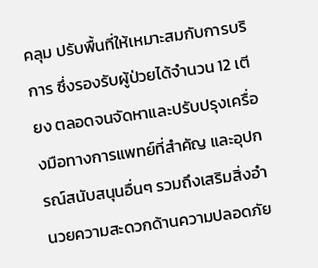คลุม ปรับพื้นที่ให้เหมาะสมกับการบริการ ซึ่งรองรับผู้ป่วยได้จำนวน 12 เตียง ตลอดจนจัดหาและปรับปรุงเครื่องมือทางการแพทย์ที่สำคัญ และอุปกรณ์สนับสนุนอื่นๆ รวมถึงเสริมสิ่งอำนวยความสะดวกด้านความปลอดภัย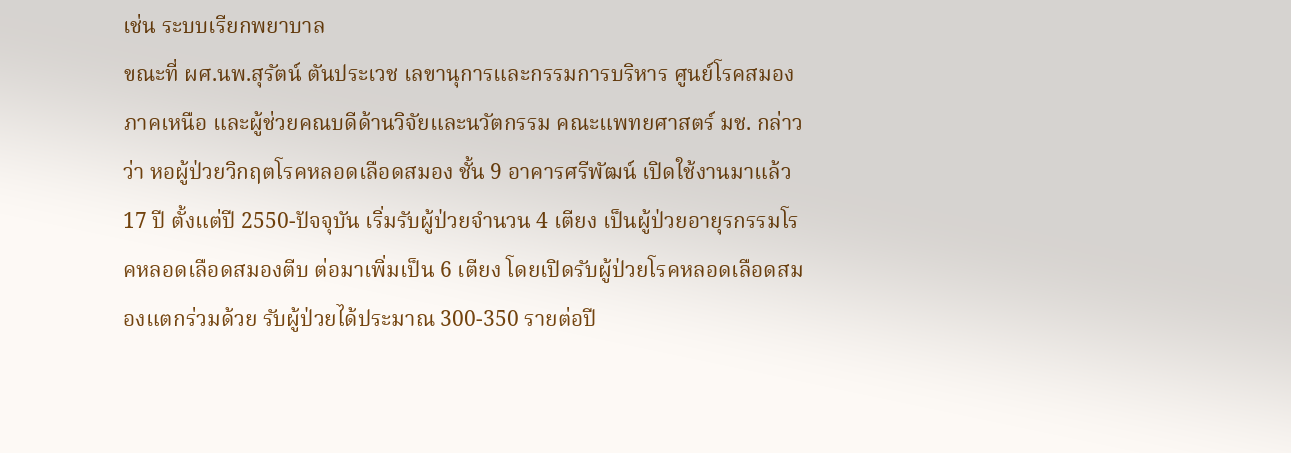เช่น ระบบเรียกพยาบาล
ขณะที่ ผศ.นพ.สุรัตน์ ตันประเวช เลขานุการและกรรมการบริหาร ศูนย์โรคสมองภาคเหนือ และผู้ช่วยคณบดีด้านวิจัยและนวัตกรรม คณะแพทยศาสตร์ มช. กล่าวว่า หอผู้ป่วยวิกฤตโรคหลอดเลือดสมอง ชั้น 9 อาคารศรีพัฒน์ เปิดใช้งานมาแล้ว 17 ปี ตั้งแต่ปี 2550-ปัจจุบัน เริ่มรับผู้ป่วยจำนวน 4 เตียง เป็นผู้ป่วยอายุรกรรมโรคหลอดเลือดสมองตีบ ต่อมาเพิ่มเป็น 6 เตียง โดยเปิดรับผู้ป่วยโรคหลอดเลือดสมองแตกร่วมด้วย รับผู้ป่วยได้ประมาณ 300-350 รายต่อปี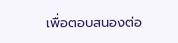เพื่อตอบสนองต่อ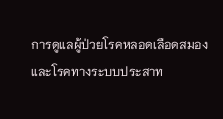การดูแลผู้ป่วยโรคหลอดเลือดสมองและโรคทางระบบประสาท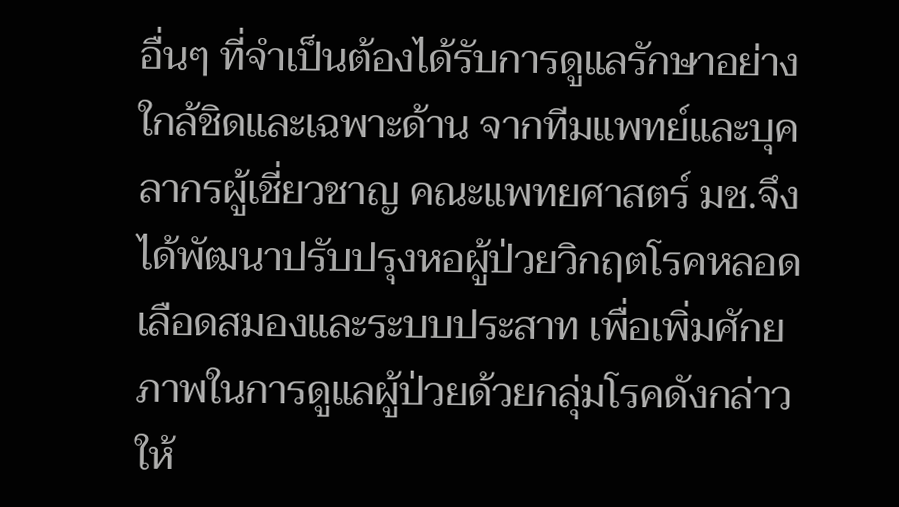อื่นๆ ที่จำเป็นต้องได้รับการดูแลรักษาอย่างใกล้ชิดและเฉพาะด้าน จากทีมแพทย์และบุคลากรผู้เชี่ยวชาญ คณะแพทยศาสตร์ มช.จึงได้พัฒนาปรับปรุงหอผู้ป่วยวิกฤตโรคหลอดเลือดสมองและระบบประสาท เพื่อเพิ่มศักยภาพในการดูแลผู้ป่วยด้วยกลุ่มโรคดังกล่าวให้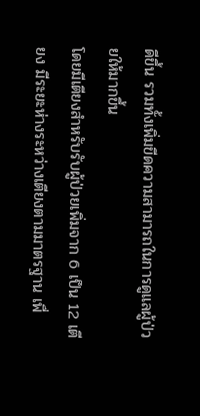ดีขึ้น รวมทั้งเพิ่มขีดความสามารถในการดูแลผู้ป่วยให้มากขึ้น
โดยมีเตียงสำหรับรับผู้ป่วยเพิ่มจาก 6 เป็น 12 เตียง มีระยะห่างระหว่างเตียงตามมาตรฐาน เพื่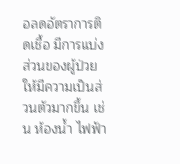อลดอัตราการติดเชื้อ มีการแบ่งส่วนของผู้ป่วยให้มีความเป็นส่วนตัวมากขึ้น เช่น ห้องน้ำ ไฟฟ้า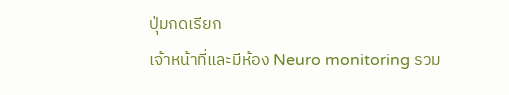ปุ่มกดเรียก
เจ้าหน้าที่และมีห้อง Neuro monitoring รวม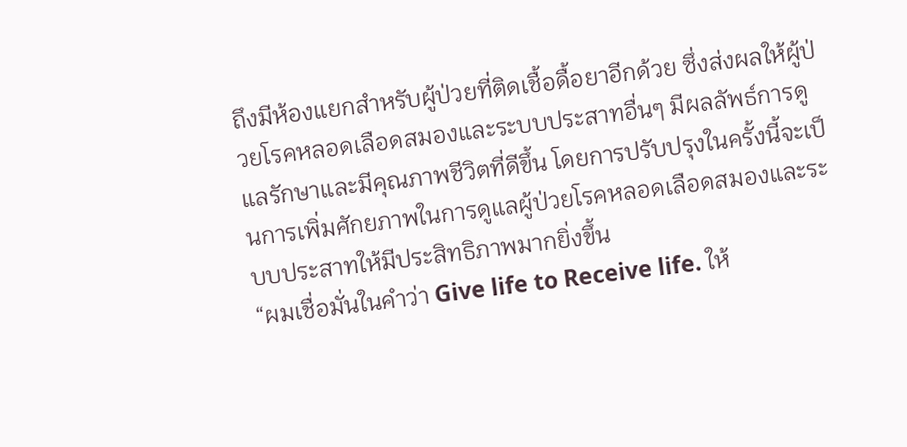ถึงมีห้องแยกสำหรับผู้ป่วยที่ติดเชื้อดื้อยาอีกด้วย ซึ่งส่งผลให้ผู้ป่วยโรคหลอดเลือดสมองและระบบประสาทอื่นๆ มีผลลัพธ์การดูแลรักษาและมีคุณภาพชีวิตที่ดีขึ้น โดยการปรับปรุงในครั้งนี้จะเป็นการเพิ่มศักยภาพในการดูแลผู้ป่วยโรคหลอดเลือดสมองและระบบประสาทให้มีประสิทธิภาพมากยิ่งขึ้น
“ผมเชื่อมั่นในคำว่า Give life to Receive life. ให้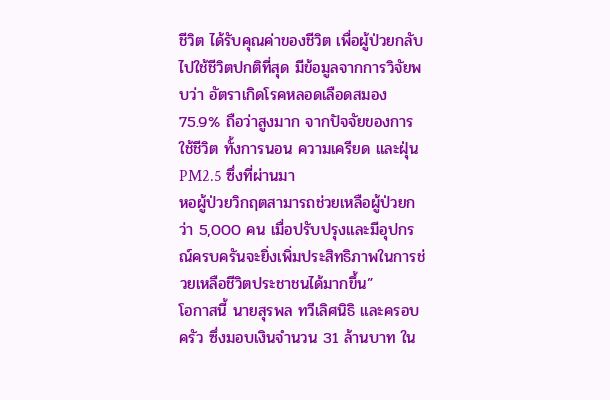ชีวิต ได้รับคุณค่าของชีวิต เพื่อผู้ป่วยกลับไปใช้ชีวิตปกติที่สุด มีข้อมูลจากการวิจัยพบว่า อัตราเกิดโรคหลอดเลือดสมอง 75.9% ถือว่าสูงมาก จากปัจจัยของการใช้ชีวิต ทั้งการนอน ความเครียด และฝุ่น PM2.5 ซึ่งที่ผ่านมา
หอผู้ป่วยวิกฤตสามารถช่วยเหลือผู้ป่วยกว่า 5,000 คน เมื่อปรับปรุงและมีอุปกรณ์ครบครันจะยิ่งเพิ่มประสิทธิภาพในการช่วยเหลือชีวิตประชาชนได้มากขึ้น”
โอกาสนี้ นายสุรพล ทวีเลิศนิธิ และครอบครัว ซึ่งมอบเงินจำนวน 31 ล้านบาท ใน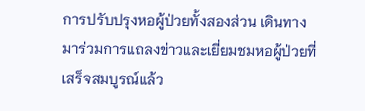การปรับปรุงหอผู้ป่วยทั้งสองส่วน เดินทางมาร่วมการแถลงข่าวและเยี่ยมชมหอผู้ป่วยที่เสร็จสมบูรณ์แล้ว